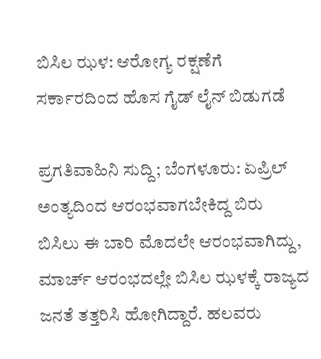ಬಿಸಿಲ ಝಳ: ಆರೋಗ್ಯ ರಕ್ಷಣೆಗೆ ಸರ್ಕಾರದಿಂದ ಹೊಸ ಗೈಡ್ ಲೈನ್ ಬಿಡುಗಡೆ

ಪ್ರಗತಿವಾಹಿನಿ ಸುದ್ದಿ; ಬೆಂಗಳೂರು: ಏಪ್ರಿಲ್ ಅಂತ್ಯದಿಂದ ಆರಂಭವಾಗಬೇಕಿದ್ದ ಬಿರು ಬಿಸಿಲು ಈ ಬಾರಿ ಮೊದಲೇ ಆರಂಭವಾಗಿದ್ದು, ಮಾರ್ಚ್ ಆರಂಭದಲ್ಲೇ ಬಿಸಿಲ ಝಳಕ್ಕೆ ರಾಜ್ಯದ ಜನತೆ ತತ್ತರಿಸಿ ಹೋಗಿದ್ದಾರೆ. ಹಲವರು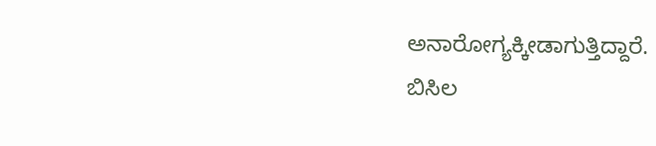ಅನಾರೋಗ್ಯಕ್ಕೀಡಾಗುತ್ತಿದ್ದಾರೆ.
ಬಿಸಿಲ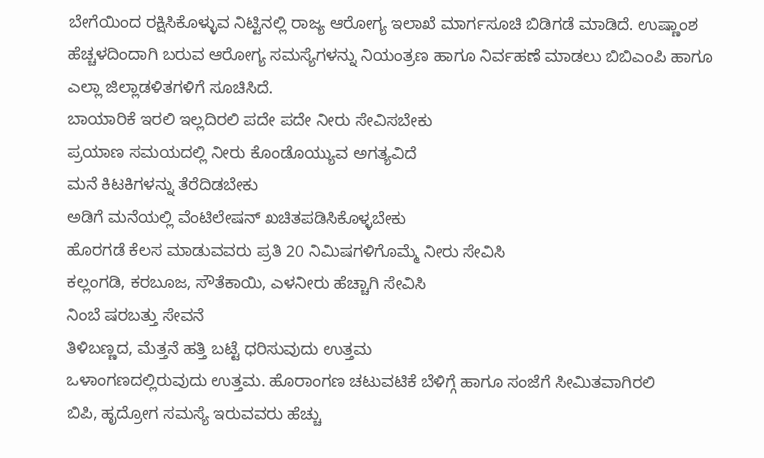ಬೇಗೆಯಿಂದ ರಕ್ಷಿಸಿಕೊಳ್ಳುವ ನಿಟ್ಟಿನಲ್ಲಿ ರಾಜ್ಯ ಆರೋಗ್ಯ ಇಲಾಖೆ ಮಾರ್ಗಸೂಚಿ ಬಿಡಿಗಡೆ ಮಾಡಿದೆ. ಉಷ್ಣಾಂಶ ಹೆಚ್ಚಳದಿಂದಾಗಿ ಬರುವ ಆರೋಗ್ಯ ಸಮಸ್ಯೆಗಳನ್ನು ನಿಯಂತ್ರಣ ಹಾಗೂ ನಿರ್ವಹಣೆ ಮಾಡಲು ಬಿಬಿಎಂಪಿ ಹಾಗೂ ಎಲ್ಲಾ ಜಿಲ್ಲಾಡಳಿತಗಳಿಗೆ ಸೂಚಿಸಿದೆ.
ಬಾಯಾರಿಕೆ ಇರಲಿ ಇಲ್ಲದಿರಲಿ ಪದೇ ಪದೇ ನೀರು ಸೇವಿಸಬೇಕು
ಪ್ರಯಾಣ ಸಮಯದಲ್ಲಿ ನೀರು ಕೊಂಡೊಯ್ಯುವ ಅಗತ್ಯವಿದೆ
ಮನೆ ಕಿಟಕಿಗಳನ್ನು ತೆರೆದಿಡಬೇಕು
ಅಡಿಗೆ ಮನೆಯಲ್ಲಿ ವೆಂಟಿಲೇಷನ್ ಖಚಿತಪಡಿಸಿಕೊಳ್ಳಬೇಕು
ಹೊರಗಡೆ ಕೆಲಸ ಮಾಡುವವರು ಪ್ರತಿ 20 ನಿಮಿಷಗಳಿಗೊಮ್ಮೆ ನೀರು ಸೇವಿಸಿ
ಕಲ್ಲಂಗಡಿ, ಕರಬೂಜ, ಸೌತೆಕಾಯಿ, ಎಳನೀರು ಹೆಚ್ಚಾಗಿ ಸೇವಿಸಿ
ನಿಂಬೆ ಷರಬತ್ತು ಸೇವನೆ
ತಿಳಿಬಣ್ಣದ, ಮೆತ್ತನೆ ಹತ್ತಿ ಬಟ್ಟೆ ಧರಿಸುವುದು ಉತ್ತಮ
ಒಳಾಂಗಣದಲ್ಲಿರುವುದು ಉತ್ತಮ. ಹೊರಾಂಗಣ ಚಟುವಟಿಕೆ ಬೆಳಿಗ್ಗೆ ಹಾಗೂ ಸಂಜೆಗೆ ಸೀಮಿತವಾಗಿರಲಿ
ಬಿಪಿ, ಹೃದ್ರೋಗ ಸಮಸ್ಯೆ ಇರುವವರು ಹೆಚ್ಚು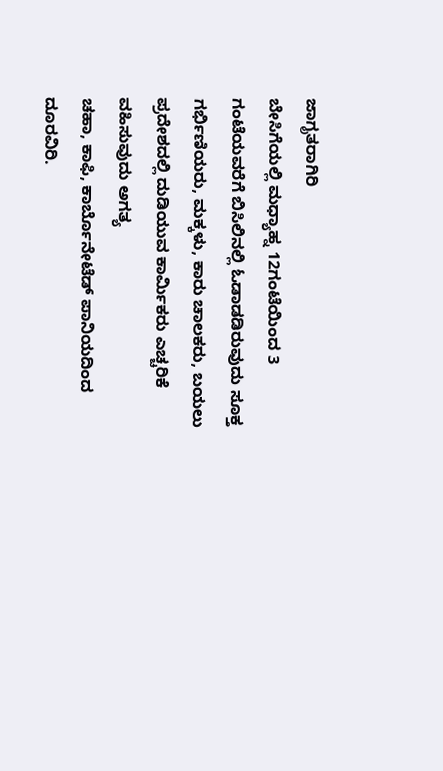ಜಾಗೃತರಾಗಿರಿ
ಬೇಸಿಗೆಯಲ್ಲಿ ಮಧ್ಯಾಹ್ನ 12ಗಂಟೆಯಿಂದ 3 ಗಂಟೆಯವರೆಗೆ ಬಿಸಿಲಿನಲ್ಲಿ ಓಡಾಡಡಿರುವುದು ಸೂಕ್ತ
ಗರ್ಭಿಣಿಯರು, ಮಕ್ಕಳು, ಕಾರು ಚಾಲಕರು, ಬಯಲು ಪ್ರದೇಶದಲ್ಲಿ ದುಡಿಯುವ ಕಾರ್ಮಿಕರು ಎಚ್ಚರಿಕೆ ವಹಿಸುವುದು ಅಗತ್ಯ
ಚಹಾ, ಕಾಫಿ, ಕಾರ್ಬೊನೇಟೆಡ್ ಪಾನಿಯದಿಂದ ದೂರವಿರಿ.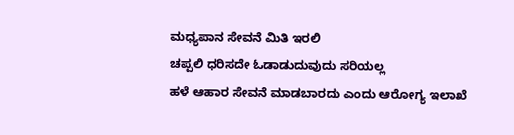ಮಧ್ಯಪಾನ ಸೇವನೆ ಮಿತಿ ಇರಲಿ
ಚಪ್ಪಲಿ ಧರಿಸದೇ ಓಡಾಡುದುವುದು ಸರಿಯಲ್ಲ
ಹಳೆ ಆಹಾರ ಸೇವನೆ ಮಾಡಬಾರದು ಎಂದು ಆರೋಗ್ಯ ಇಲಾಖೆ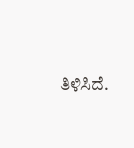ತಿಳಿಸಿದೆ.